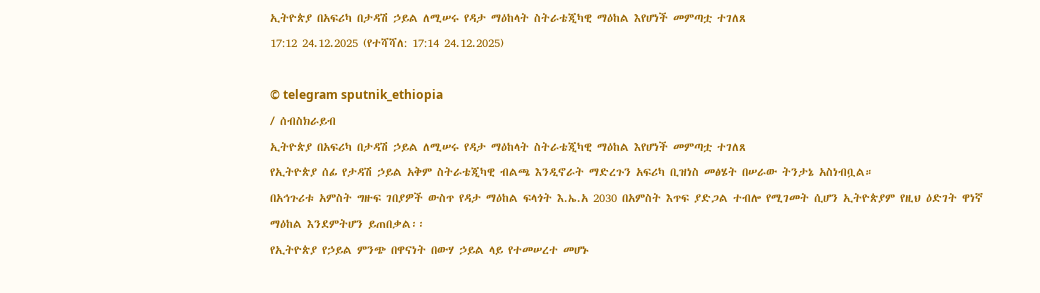ኢትዮጵያ በአፍሪካ በታዳሽ ኃይል ለሚሠሩ የዳታ ማዕከላት ስትራቴጂካዊ ማዕከል እየሆነች መምጣቷ ተገለጸ
17:12 24.12.2025 (የተሻሻለ: 17:14 24.12.2025)

© telegram sputnik_ethiopia
/ ሰብስክራይብ
ኢትዮጵያ በአፍሪካ በታዳሽ ኃይል ለሚሠሩ የዳታ ማዕከላት ስትራቴጂካዊ ማዕከል እየሆነች መምጣቷ ተገለጸ
የኢትዮጵያ ሰፊ የታዳሽ ኃይል አቅም ስትራቴጂካዊ ብልጫ እንዲኖራት ማድረጉን አፍሪካ ቢዝነስ መፅሄት በሠራው ትንታኔ አስነብቧል።
በአኅጉሪቱ አምስት ግዙፍ ገበያዎች ውስጥ የዳታ ማዕከል ፍላጎት እ.ኤ.አ 2030 በአምስት እጥፍ ያድጋል ተብሎ የሚገመት ሲሆን ኢትዮጵያም የዚህ ዕድገት ዋነኛ ማዕከል እንደምትሆን ይጠበቃል፡፡
የኢትዮጵያ የኃይል ምንጭ በዋናነት በውሃ ኃይል ላይ የተመሠረተ መሆኑ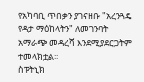የአካባቢ ጥበቃን ያገናዘቡ "አረንጓዴ የዳታ ማዕከላትን" ለመገንባት አማራጭ መዳረሻ እንደሚያደርጋትም ተመላክቷል፡፡
ስፑትኒክ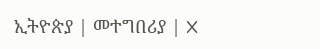ኢትዮጵያ | መተግበሪያ | X